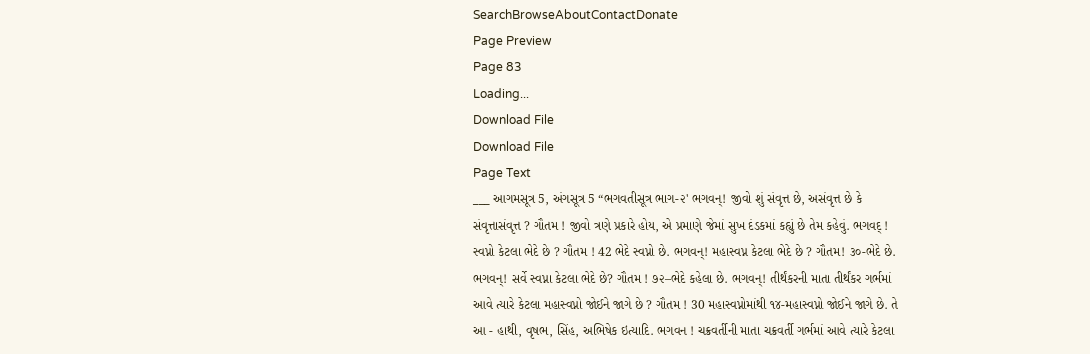SearchBrowseAboutContactDonate
Page Preview
Page 83
Loading...
Download File
Download File
Page Text
___ આગમસૂત્ર 5, અંગસૂત્ર 5 “ભગવતીસૂત્ર ભાગ-૨' ભગવન્! જીવો શું સંવૃત્ત છે, અસંવૃત્ત છે કે સંવૃત્તાસંવૃત્ત ? ગૌતમ ! જીવો ત્રણે પ્રકારે હોય, એ પ્રમાણે જેમાં સુખ દંડકમાં કહ્યું છે તેમ કહેવું. ભગવદ્ ! સ્વપ્નો કેટલા ભેદે છે ? ગૌતમ ! 42 ભેદે સ્વપ્નો છે. ભગવન્! મહાસ્વપ્ન કેટલા ભેદે છે ? ગૌતમ! ૩૦-ભેદે છે. ભગવન્! સર્વે સ્વપ્ના કેટલા ભેદે છે? ગૌતમ ! ૭૨–ભેદે કહેલા છે. ભગવન્! તીર્થંકરની માતા તીર્થંકર ગર્ભમાં આવે ત્યારે કેટલા મહાસ્વપ્નો જોઈને જાગે છે ? ગૌતમ ! 30 મહાસ્વપ્નોમાંથી ૧૪-મહાસ્વપ્નો જોઈને જાગે છે. તે આ - હાથી, વૃષભ, સિંહ, અભિષેક ઇત્યાદિ. ભગવન ! ચક્રવર્તીની માતા ચક્રવર્તી ગર્ભમાં આવે ત્યારે કેટલા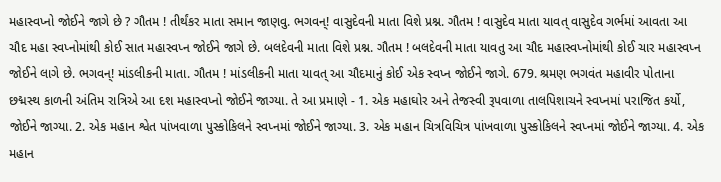મહાસ્વપ્નો જોઈને જાગે છે ? ગૌતમ ! તીર્થંકર માતા સમાન જાણવુ. ભગવન્! વાસુદેવની માતા વિશે પ્રશ્ન. ગૌતમ ! વાસુદેવ માતા યાવત્ વાસુદેવ ગર્ભમાં આવતા આ ચૌદ મહા સ્વપ્નોમાંથી કોઈ સાત મહાસ્વપ્ન જોઈને જાગે છે. બલદેવની માતા વિશે પ્રશ્ન. ગૌતમ ! બલદેવની માતા યાવતુ આ ચૌદ મહાસ્વપ્નોમાંથી કોઈ ચાર મહાસ્વપ્ન જોઈને લાગે છે. ભગવન્! માંડલીકની માતા. ગૌતમ ! માંડલીકની માતા યાવત્ આ ચૌદમાનું કોઈ એક સ્વપ્ન જોઈને જાગે. 679. શ્રમણ ભગવંત મહાવીર પોતાના છદ્મસ્થ કાળની અંતિમ રાત્રિએ આ દશ મહાસ્વપ્નો જોઈને જાગ્યા. તે આ પ્રમાણે - 1. એક મહાઘોર અને તેજસ્વી રૂપવાળા તાલપિશાચને સ્વપ્નમાં પરાજિત કર્યો, જોઈને જાગ્યા. 2. એક મહાન શ્વેત પાંખવાળા પુસ્કોકિલને સ્વપ્નમાં જોઈને જાગ્યા. 3. એક મહાન ચિત્રવિચિત્ર પાંખવાળા પુસ્કોકિલને સ્વપ્નમાં જોઈને જાગ્યા. 4. એક મહાન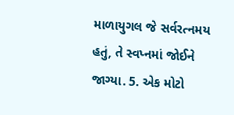માળાયુગલ જે સર્વરત્નમય હતું, તે સ્વપ્નમાં જોઈને જાગ્યા. 5. એક મોટો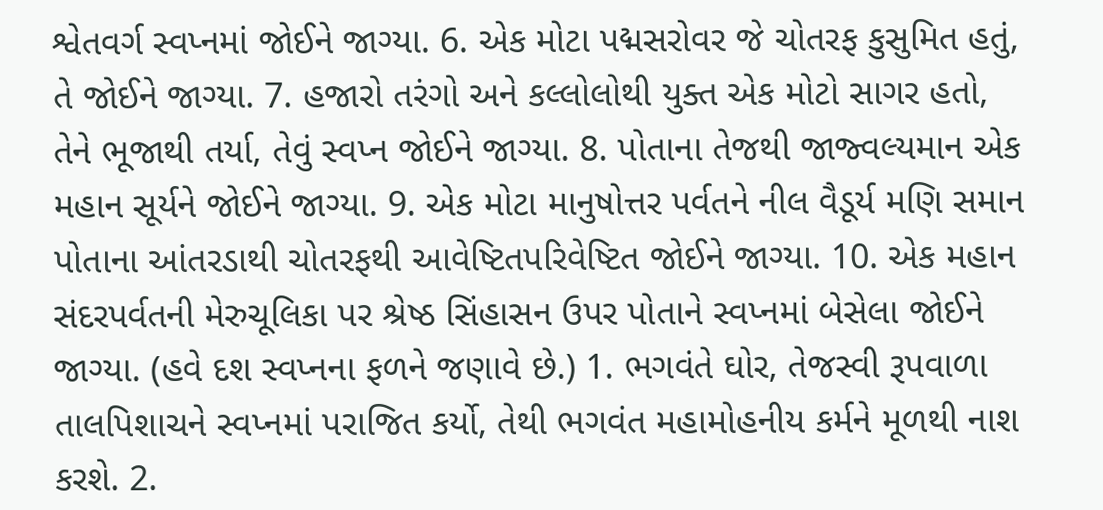શ્વેતવર્ગ સ્વપ્નમાં જોઈને જાગ્યા. 6. એક મોટા પદ્મસરોવર જે ચોતરફ કુસુમિત હતું, તે જોઈને જાગ્યા. 7. હજારો તરંગો અને કલ્લોલોથી યુક્ત એક મોટો સાગર હતો, તેને ભૂજાથી તર્યા, તેવું સ્વપ્ન જોઈને જાગ્યા. 8. પોતાના તેજથી જાજ્વલ્યમાન એક મહાન સૂર્યને જોઈને જાગ્યા. 9. એક મોટા માનુષોત્તર પર્વતને નીલ વૈડૂર્ય મણિ સમાન પોતાના આંતરડાથી ચોતરફથી આવેષ્ટિતપરિવેષ્ટિત જોઈને જાગ્યા. 10. એક મહાન સંદરપર્વતની મેરુચૂલિકા પર શ્રેષ્ઠ સિંહાસન ઉપર પોતાને સ્વપ્નમાં બેસેલા જોઈને જાગ્યા. (હવે દશ સ્વપ્નના ફળને જણાવે છે.) 1. ભગવંતે ઘોર, તેજસ્વી રૂપવાળા તાલપિશાચને સ્વપ્નમાં પરાજિત કર્યો, તેથી ભગવંત મહામોહનીય કર્મને મૂળથી નાશ કરશે. 2.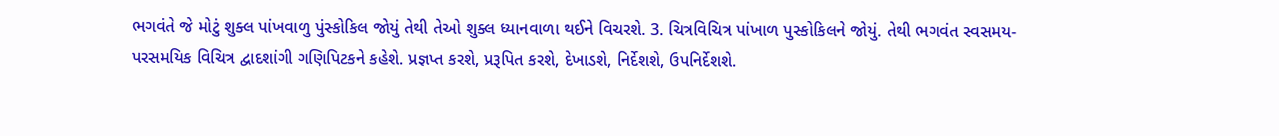ભગવંતે જે મોટું શુક્લ પાંખવાળુ પુંસ્કોકિલ જોયું તેથી તેઓ શુક્લ ધ્યાનવાળા થઈને વિચરશે. 3. ચિત્રવિચિત્ર પાંખાળ પુસ્કોકિલને જોયું. તેથી ભગવંત સ્વસમય-પરસમયિક વિચિત્ર દ્વાદશાંગી ગણિપિટકને કહેશે. પ્રજ્ઞપ્ત કરશે, પ્રરૂપિત કરશે, દેખાડશે, નિર્દેશશે, ઉપનિર્દેશશે.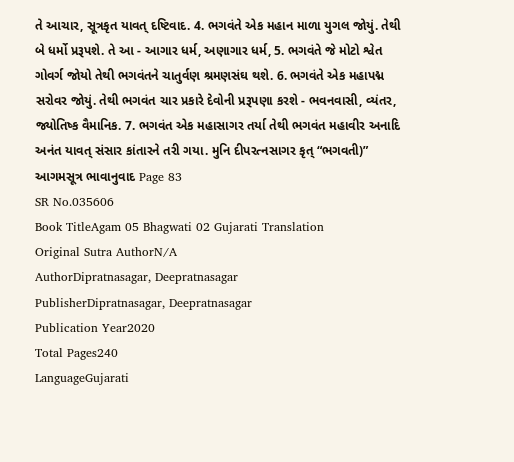તે આચાર, સૂત્રકૃત યાવત્ દષ્ટિવાદ. 4. ભગવંતે એક મહાન માળા યુગલ જોયું. તેથી બે ધર્મો પ્રરૂપશે. તે આ - આગાર ધર્મ, અણાગાર ધર્મ, 5. ભગવંતે જે મોટો શ્વેત ગોવર્ગ જોયો તેથી ભગવંતને ચાતુર્વણ શ્રમણસંઘ થશે. 6. ભગવંતે એક મહાપદ્મ સરોવર જોયું. તેથી ભગવંત ચાર પ્રકારે દેવોની પ્રરૂપણા કરશે - ભવનવાસી, વ્યંતર, જ્યોતિષ્ક વૈમાનિક. 7. ભગવંત એક મહાસાગર તર્યા તેથી ભગવંત મહાવીર અનાદિ અનંત યાવત્ સંસાર કાંતારને તરી ગયા. મુનિ દીપરત્નસાગર કૃત્ “ભગવતી)” આગમસૂત્ર ભાવાનુવાદ Page 83
SR No.035606
Book TitleAgam 05 Bhagwati 02 Gujarati Translation
Original Sutra AuthorN/A
AuthorDipratnasagar, Deepratnasagar
PublisherDipratnasagar, Deepratnasagar
Publication Year2020
Total Pages240
LanguageGujarati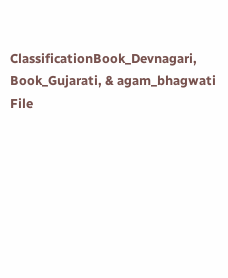ClassificationBook_Devnagari, Book_Gujarati, & agam_bhagwati
File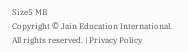Size5 MB
Copyright © Jain Education International. All rights reserved. | Privacy Policy